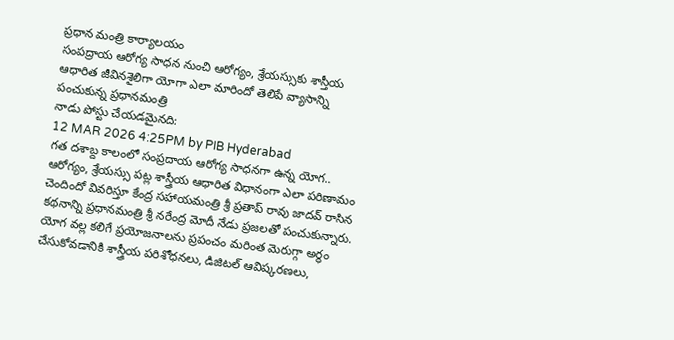ప్రధాన మంత్రి కార్యాలయం
సంపద్రాయ ఆరోగ్య సాధన నుంచి ఆరోగ్యం, శ్రేయస్సుకు శాస్తీయ ఆధారిత జీవినశైలిగా యోగా ఎలా మారిందో తెలిపే వ్యాసాన్ని పంచుకున్న ప్రధానమంత్రి
నాడు పోస్టు చేయడమైనది:
12 MAR 2026 4:25PM by PIB Hyderabad
గత దశాబ్ద కాలంలో సంప్రదాయ ఆరోగ్య సాధనగా ఉన్న యోగ.. ఆరోగ్యం, శ్రేయస్సు పట్ల శాస్త్రీయ ఆధారిత విధానంగా ఎలా పరిణామం చెందిందో వివరిస్తూ కేంద్ర సహాయమంత్రి శ్రీ ప్రతాప్ రావు జాదవ్ రాసిన కథనాన్ని ప్రధానమంత్రి శ్రీ నరేంద్ర మోదీ నేడు ప్రజలతో పంచుకున్నారు. యోగ వల్ల కలిగే ప్రయోజనాలను ప్రపంచం మరింత మెరుగ్గా అర్థం చేసుకోవడానికి శాస్త్రీయ పరిశోధనలు, డిజిటల్ ఆవిష్కరణలు,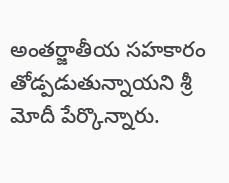అంతర్జాతీయ సహకారం తోడ్పడుతున్నాయని శ్రీ మోదీ పేర్కొన్నారు.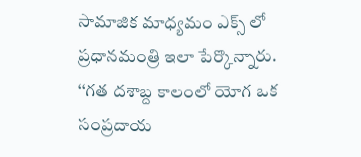సామాజిక మాధ్యమం ఎక్స్ లో ప్రధానమంత్రి ఇలా పేర్కొన్నారు.
‘‘గత దశాబ్ద కాలంలో యోగ ఒక సంప్రదాయ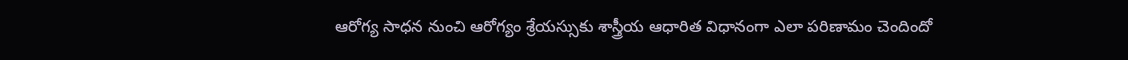ఆరోగ్య సాధన నుంచి ఆరోగ్యం శ్రేయస్సుకు శాస్త్రీయ ఆధారిత విధానంగా ఎలా పరిణామం చెందిందో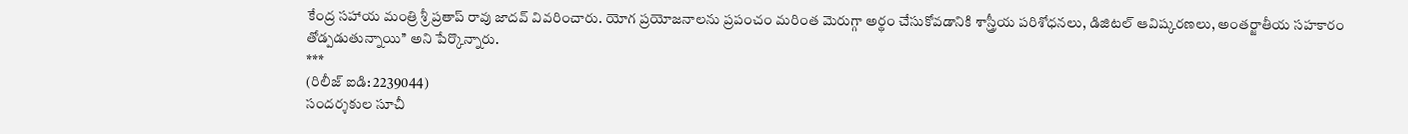కేంద్ర సహాయ మంత్రి శ్రీ ప్రతాప్ రావు జాదవ్ వివరించారు. యోగ ప్రయోజనాలను ప్రపంచం మరింత మెరుగ్గా అర్థం చేసుకోవడానికి శాస్త్రీయ పరిశోధనలు, డిజిటల్ ఆవిష్కరణలు, అంతర్జాతీయ సహకారం తోడ్పడుతున్నాయి’’ అని పేర్కొన్నారు.
***
(రిలీజ్ ఐడి: 2239044)
సందర్శకుల సూచీ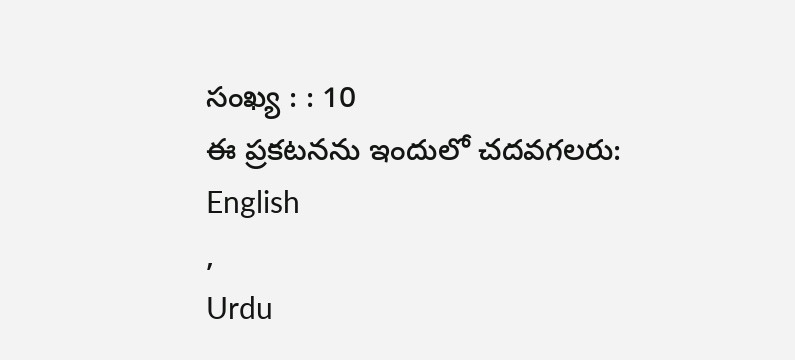సంఖ్య : : 10
ఈ ప్రకటనను ఇందులో చదవగలరు:
English
,
Urdu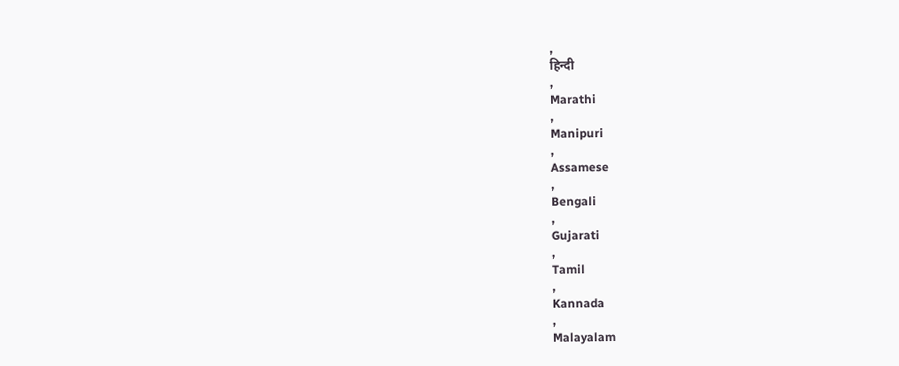,
हिन्दी
,
Marathi
,
Manipuri
,
Assamese
,
Bengali
,
Gujarati
,
Tamil
,
Kannada
,
Malayalam